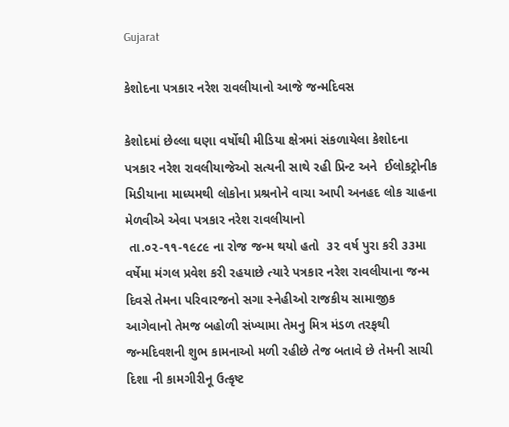Gujarat

કેશોદના પત્રકાર નરેશ રાવલીયાનો આજે જન્મદિવસ

કેશોદમાં છેલ્લા ઘણા વર્ષોથી મીડિયા ક્ષેત્રમાં સંકળાયેલા કેશોદના પત્રકાર નરેશ રાવલીયાજેઓ સત્યની સાથે રહી પ્રિન્ટ અને  ઈલોકટ્રોનીક મિડીયાના માધ્યમથી લોકોના પ્રશ્રનોને વાચા આપી અનહદ લોક ચાહના મેળવીએ એવા પત્રકાર નરેશ રાવલીયાનો
 તા.૦૨-૧૧-૧૯૮૯ ના રોજ જન્મ થયો હતો  ૩૨ વર્ષ પુરા કરી ૩૩મા વર્ષેમા મંગલ પ્રવેશ કરી રહયાછે ત્યારે પત્રકાર નરેશ રાવલીયાના જન્મ દિવસે તેમના પરિવારજનો સગા સ્નેહીઓ રાજકીય સામાજીક આગેવાનો તેમજ બહોળી સંખ્યામા તેમનુ મિત્ર મંડળ તરફથી જન્મદિવશની શુભ કામનાઓ મળી રહીછે તેજ બતાવે છે તેમની સાચી દિશા ની કામગીરીનૂ ઉત્કૃષ્ટ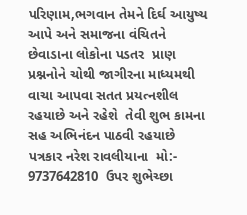પરિણામ,ભગવાન તેમને દિર્ઘ આયુષ્ય આપે અને સમાજના વંચિતને છેવાડાના લોકોના પડતર  પ્રાણ પ્રશ્નનોને ચોથી જાગીરના માધ્યમથી વાચા આપવા સતત પ્રયત્નશીલ રહયાછે અને રહેશે  તેવી શુભ કામના સહ અભિનંદન પાઠવી રહયાછે પત્રકાર નરેશ રાવલીયાના  મો:- 9737642810  ઉપર શુભેચ્છા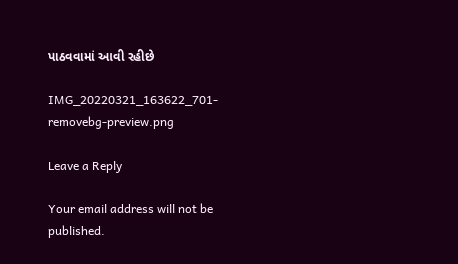પાઠવવામાં આવી રહીછે

IMG_20220321_163622_701-removebg-preview.png

Leave a Reply

Your email address will not be published.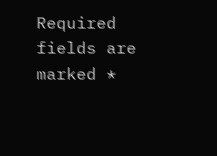Required fields are marked *